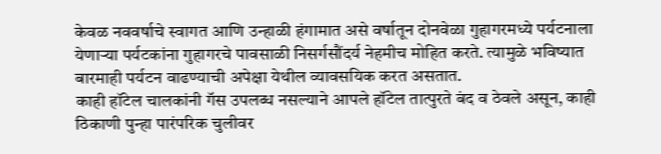केवळ नववर्षाचे स्वागत आणि उन्हाळी हंगामात असे वर्षातून दोनवेळा गुहागरमध्ये पर्यटनाला येणाऱ्या पर्यटकांना गुहागरचे पावसाळी निसर्गसौंदर्य नेहमीच मोहित करते. त्यामुळे भविष्यात बारमाही पर्यटन वाढण्याची अपेक्षा येथील व्यावसयिक करत असतात.
काही हॉटेल चालकांनी गॅस उपलब्ध नसल्याने आपले हॉटेल तात्पुरते बंद व ठेवले असून, काही ठिकाणी पुन्हा पारंपरिक चुलीवर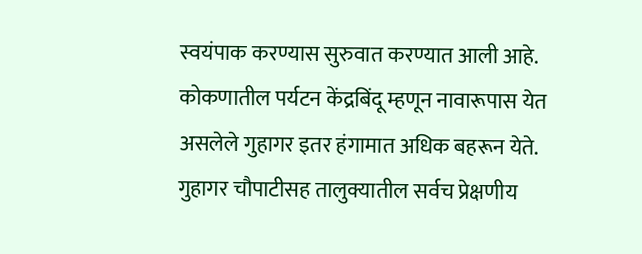स्वयंपाक करण्यास सुरुवात करण्यात आली आहे.
कोकणातील पर्यटन केंद्रबिंदू म्हणून नावारूपास येत असलेले गुहागर इतर हंगामात अधिक बहरून येते. गुहागर चौपाटीसह तालुक्यातील सर्वच प्रेक्षणीय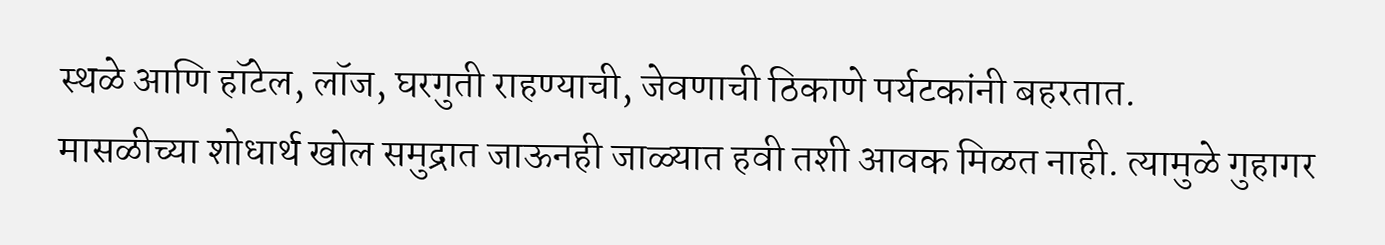स्थळे आणि हॉटेल, लॉज, घरगुती राहण्याची, जेवणाची ठिकाणे पर्यटकांनी बहरतात.
मासळीच्या शोधार्थ खोल समुद्रात जाऊनही जाळ्यात हवी तशी आवक मिळत नाही. त्यामुळे गुहागर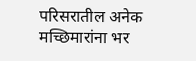परिसरातील अनेक मच्छिमारांना भर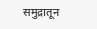समुद्रातून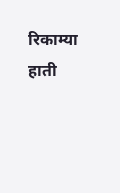रिकाम्या हाती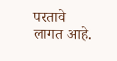परतावे लागत आहे.